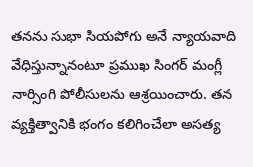తనను సుభా సియపోగు అనే న్యాయవాది వేధిస్తున్నానంటూ ప్రముఖ సింగర్ మంగ్లీ నార్సింగి పోలీసులను ఆశ్రయించారు. తన వ్యక్తిత్వానికి భంగం కలిగించేలా అసత్య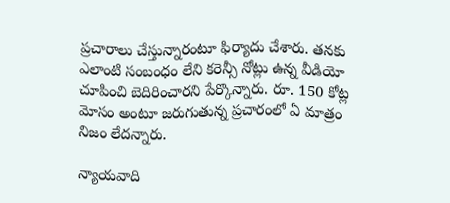ప్రచారాలు చేస్తున్నారంటూ ఫిర్యాదు చేశారు. తనకు ఎలాంటి సంబంధం లేని కరెన్సీ నోట్లు ఉన్న వీడియో చూపించి బెదిరించారని పేర్కొన్నారు. రూ. 150 కోట్ల మోసం అంటూ జరుగుతున్న ప్రచారంలో ఏ మాత్రం నిజం లేదన్నారు.

న్యాయవాది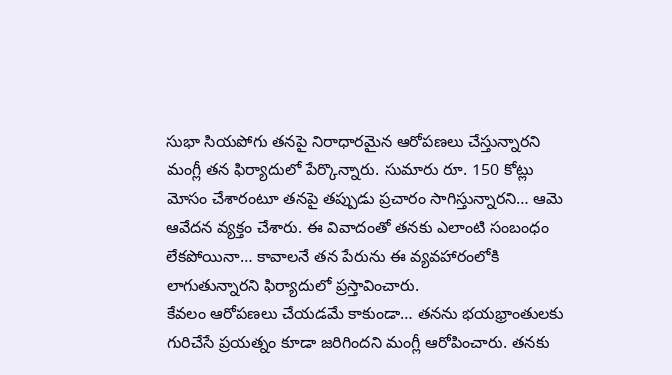సుభా సియపోగు తనపై నిరాధారమైన ఆరోపణలు చేస్తున్నారని మంగ్లీ తన ఫిర్యాదులో పేర్కొన్నారు. సుమారు రూ. 150 కోట్లు మోసం చేశారంటూ తనపై తప్పుడు ప్రచారం సాగిస్తున్నారని… ఆమె ఆవేదన వ్యక్తం చేశారు. ఈ వివాదంతో తనకు ఎలాంటి సంబంధం లేకపోయినా… కావాలనే తన పేరును ఈ వ్యవహారంలోకి లాగుతున్నారని ఫిర్యాదులో ప్రస్తావించారు.
కేవలం ఆరోపణలు చేయడమే కాకుండా… తనను భయభ్రాంతులకు గురిచేసే ప్రయత్నం కూడా జరిగిందని మంగ్లీ ఆరోపించారు. తనకు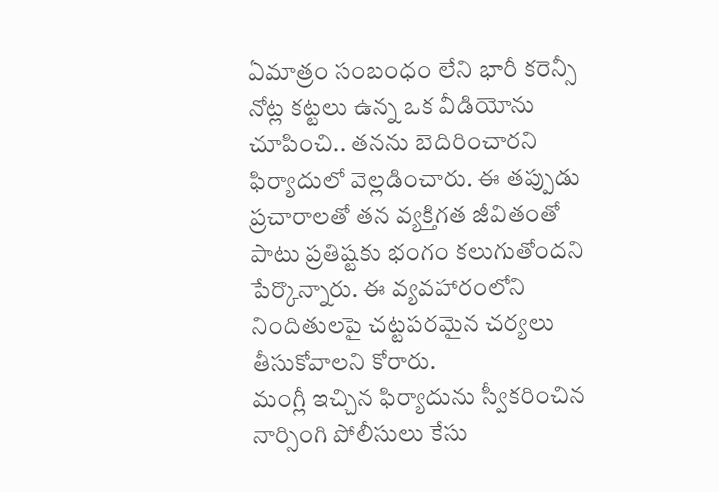ఏమాత్రం సంబంధం లేని భారీ కరెన్సీ నోట్ల కట్టలు ఉన్న ఒక వీడియోను చూపించి.. తనను బెదిరించారని ఫిర్యాదులో వెల్లడించారు. ఈ తప్పుడు ప్రచారాలతో తన వ్యక్తిగత జీవితంతో పాటు ప్రతిష్టకు భంగం కలుగుతోందని పేర్కొన్నారు. ఈ వ్యవహారంలోని నిందితులపై చట్టపరమైన చర్యలు తీసుకోవాలని కోరారు.
మంగ్లీ ఇచ్చిన ఫిర్యాదును స్వీకరించిన నార్సింగి పోలీసులు కేసు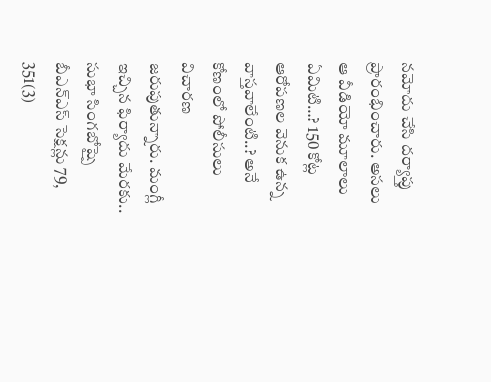నమోదు చేసి దర్యాప్తు ప్రారంభించారు. అసలు ఆ వీడియో మూలాలు ఏమిటి…? 150 కోట్ల ఆరోపణల వెనుక ఉన్న వాస్తవాలేంటి..? అనే కోణంలో పోలీసులు విచారణ జరుపుతున్నారు. మంగ్లీ ఇచ్చిన ఫిర్యాదు మేరకు.. సుభా సింగబోష్పై బీఎన్ఎస్ సెక్షన్లు 79, 351(3)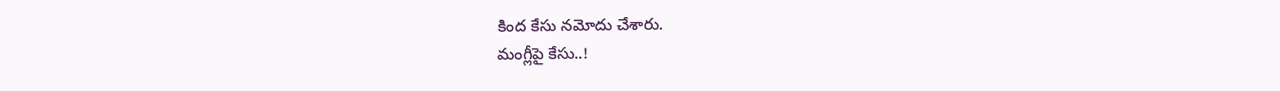కింద కేసు నమోదు చేశారు.
మంగ్లీపై కేసు..!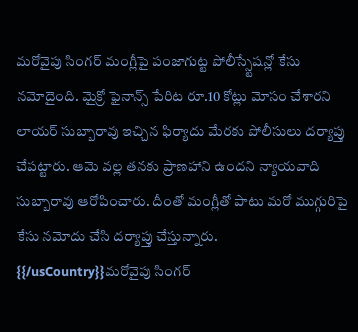మరోవైపు సింగర్ మంగ్లీపై పంజాగుట్ట పోలీస్స్టేషన్లో కేసు నమోదైంది. మైక్రో ఫైనాన్స్ పేరిట రూ.10 కోట్లు మోసం చేశారని లాయర్ సుబ్బారావు ఇచ్చిన ఫిర్యాదు మేరకు పోలీసులు దర్యాప్తు చేపట్టారు. ఆమె వల్ల తనకు ప్రాణహాని ఉందని న్యాయవాది సుబ్బారావు ఆరోపించారు. దీంతో మంగ్లీతో పాటు మరో ముగ్గురిపై కేసు నమోదు చేసి దర్యాప్తు చేస్తున్నారు.
{{/usCountry}}మరోవైపు సింగర్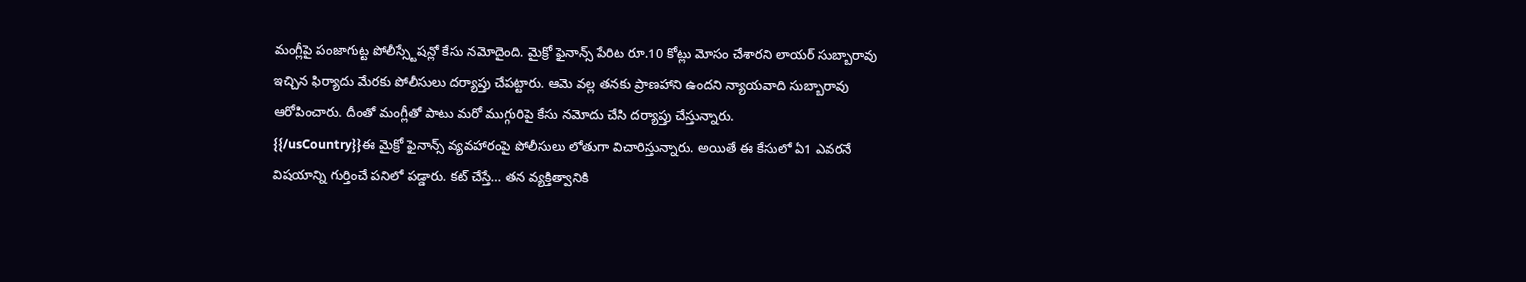మంగ్లీపై పంజాగుట్ట పోలీస్స్టేషన్లో కేసు నమోదైంది. మైక్రో ఫైనాన్స్ పేరిట రూ.10 కోట్లు మోసం చేశారని లాయర్ సుబ్బారావు ఇచ్చిన ఫిర్యాదు మేరకు పోలీసులు దర్యాప్తు చేపట్టారు. ఆమె వల్ల తనకు ప్రాణహాని ఉందని న్యాయవాది సుబ్బారావు ఆరోపించారు. దీంతో మంగ్లీతో పాటు మరో ముగ్గురిపై కేసు నమోదు చేసి దర్యాప్తు చేస్తున్నారు.
{{/usCountry}}ఈ మైక్రో ఫైనాన్స్ వ్యవహారంపై పోలీసులు లోతుగా విచారిస్తున్నారు. అయితే ఈ కేసులో ఏ1 ఎవరనే విషయాన్ని గుర్తించే పనిలో పడ్డారు. కట్ చేస్తే… తన వ్యక్తిత్వానికి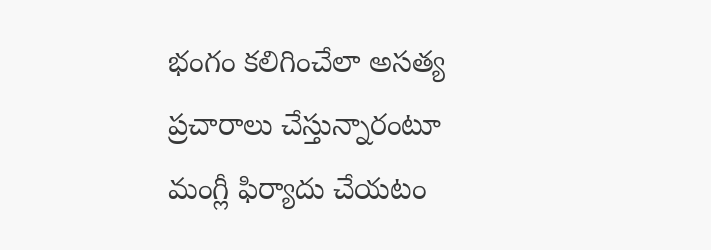భంగం కలిగించేలా అసత్య ప్రచారాలు చేస్తున్నారంటూ మంగ్లీ ఫిర్యాదు చేయటం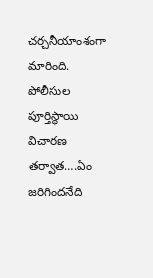చర్చనీయాంశంగా మారింది. పోలీసుల పూర్తిస్థాయి విచారణ తర్వాత….ఏం జరిగిందనేది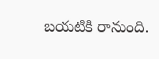బయటికి రానుంది.